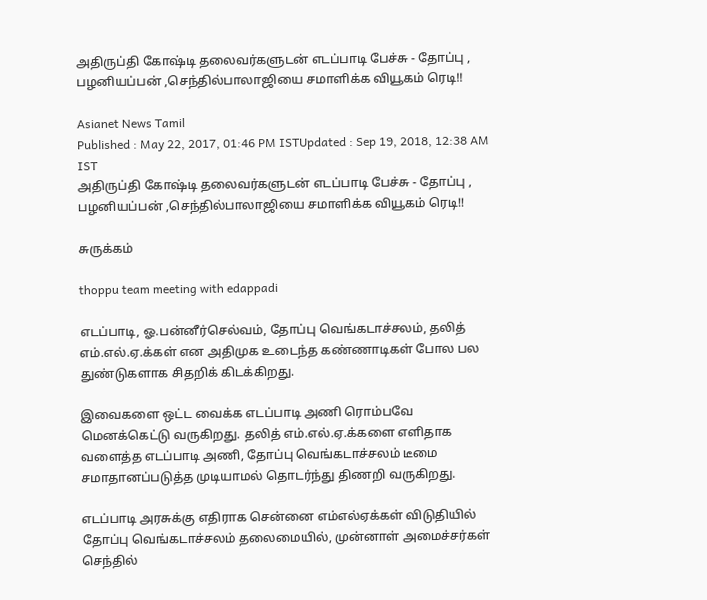அதிருப்தி கோஷ்டி தலைவர்களுடன் எடப்பாடி பேச்சு - தோப்பு , பழனியப்பன் ,செந்தில்பாலாஜியை சமாளிக்க வியூகம் ரெடி!!

Asianet News Tamil
Published : May 22, 2017, 01:46 PM ISTUpdated : Sep 19, 2018, 12:38 AM IST
அதிருப்தி கோஷ்டி தலைவர்களுடன் எடப்பாடி பேச்சு - தோப்பு , பழனியப்பன் ,செந்தில்பாலாஜியை சமாளிக்க வியூகம் ரெடி!!

சுருக்கம்

thoppu team meeting with edappadi

எடப்பாடி, ஓ.பன்னீர்செல்வம், தோப்பு வெங்கடாச்சலம், தலித் எம்.எல்.ஏ.க்கள் என அதிமுக உடைந்த கண்ணாடிகள் போல பல துண்டுகளாக சிதறிக் கிடக்கிறது.

இவைகளை ஒட்ட வைக்க எடப்பாடி அணி ரொம்பவே மெனக்கெட்டு வருகிறது. தலித் எம்.எல்.ஏ.க்களை எளிதாக வளைத்த எடப்பாடி அணி, தோப்பு வெங்கடாச்சலம் டீமை சமாதானப்படுத்த முடியாமல் தொடர்ந்து திணறி வருகிறது.

எடப்பாடி அரசுக்கு எதிராக சென்னை எம்எல்ஏக்கள் விடுதியில் தோப்பு வெங்கடாச்சலம் தலைமையில், முன்னாள் அமைச்சர்கள் செந்தில்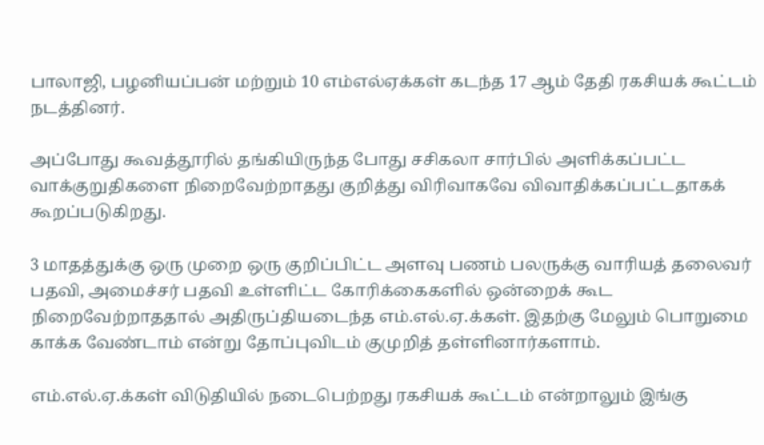பாலாஜி, பழனியப்பன் மற்றும் 10 எம்எல்ஏக்கள் கடந்த 17 ஆம் தேதி ரகசியக் கூட்டம் நடத்தினர்.

அப்போது கூவத்தூரில் தங்கியிருந்த போது சசிகலா சார்பில் அளிக்கப்பட்ட வாக்குறுதிகளை நிறைவேற்றாதது குறித்து விரிவாகவே விவாதிக்கப்பட்டதாகக் கூறப்படுகிறது.

3 மாதத்துக்கு ஒரு முறை ஒரு குறிப்பிட்ட அளவு பணம் பலருக்கு வாரியத் தலைவர் பதவி, அமைச்சர் பதவி உள்ளிட்ட கோரிக்கைகளில் ஒன்றைக் கூட நிறைவேற்றாததால் அதிருப்தியடைந்த எம்.எல்.ஏ.க்கள். இதற்கு மேலும் பொறுமை காக்க வேண்டாம் என்று தோப்புவிடம் குமுறித் தள்ளினார்களாம்.

எம்.எல்.ஏ.க்கள் விடுதியில் நடைபெற்றது ரகசியக் கூட்டம் என்றாலும் இங்கு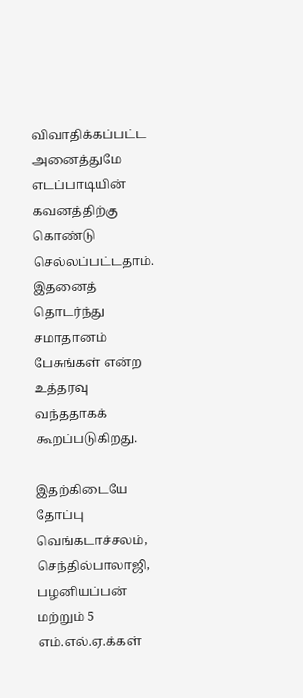விவாதிக்கப்பட்ட அனைத்துமே எடப்பாடியின் கவனத்திற்கு கொண்டு செல்லப்பட்டதாம். இதனைத் தொடர்ந்து சமாதானம் பேசுங்கள் என்ற உத்தரவு வந்ததாகக் கூறப்படுகிறது.

இதற்கிடையே தோப்பு வெங்கடாச்சலம், செந்தில்பாலாஜி, பழனியப்பன்  மற்றும் 5 எம்.எல்.ஏ.க்கள்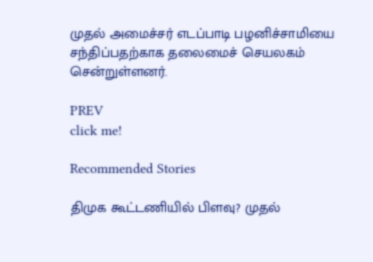முதல் அமைச்சர் எடப்பாடி பழனிச்சாமியை சந்திப்பதற்காக தலைமைச் செயலகம் சென்றுள்ளனர்.

PREV
click me!

Recommended Stories

திமுக கூட்டணியில் பிளவு? முதல்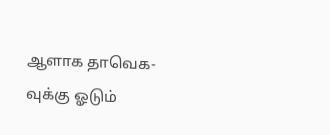ஆளாக தாவெக-வுக்கு ஓடும்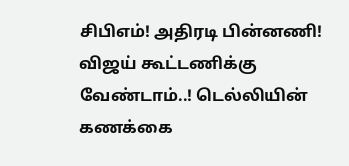சிபிஎம்! அதிரடி பின்னணி!
விஜய் கூட்டணிக்கு வேண்டாம்..! டெல்லியின் கணக்கை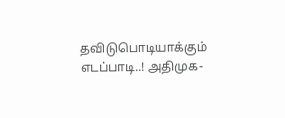தவிடுபொடியாக்கும் எடப்பாடி..! அதிமுக-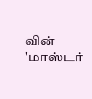வின் 'மாஸ்டர்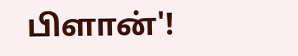பிளான்'!